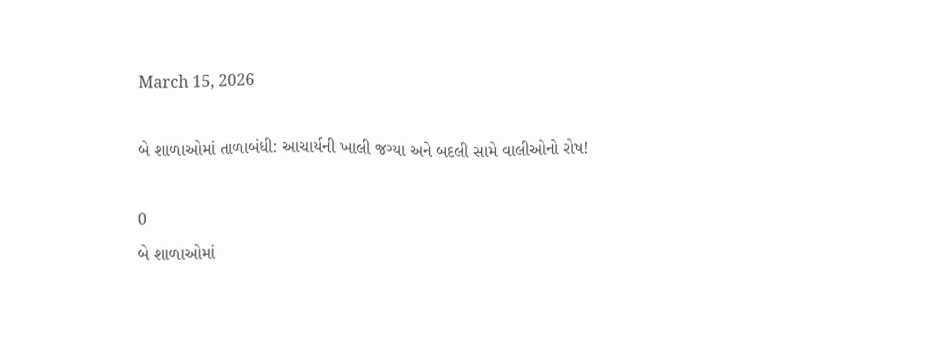March 15, 2026

બે શાળાઓમાં તાળાબંધી: આચાર્યની ખાલી જગ્યા અને બદલી સામે વાલીઓનો રોષ!

0
બે શાળાઓમાં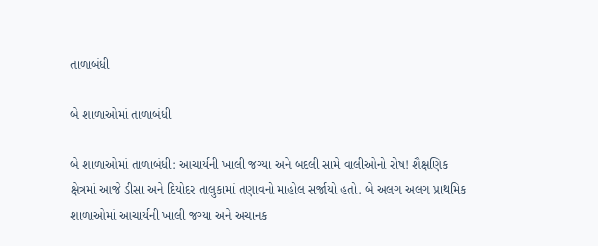તાળાબંધી

બે શાળાઓમાં તાળાબંધી

બે શાળાઓમાં તાળાબંધી: આચાર્યની ખાલી જગ્યા અને બદલી સામે વાલીઓનો રોષ! શૈક્ષણિક ક્ષેત્રમાં આજે ડીસા અને દિયોદર તાલુકામાં તણાવનો માહોલ સર્જાયો હતો. બે અલગ અલગ પ્રાથમિક શાળાઓમાં આચાર્યની ખાલી જગ્યા અને અચાનક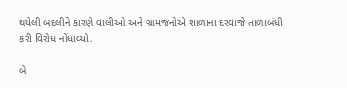થયેલી બદલીને કારણે વાલીઓ અને ગ્રામજનોએ શાળાના દરવાજે તાળાબંધી કરી વિરોધ નોંધાવ્યો.

બે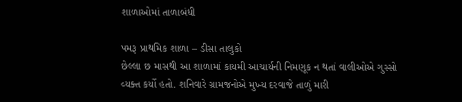શાળાઓમાં તાળાબંધી

પમરૂ પ્રાથમિક શાળા – ડીસા તાલુકો
છેલ્લા છ માસથી આ શાળામાં કાયમી આચાર્યની નિમણૂક ન થતાં વાલીઓએ ગુસ્સો વ્યક્ત કર્યો હતો. શનિવારે ગ્રામજનોએ મુખ્ય દરવાજે તાળું મારી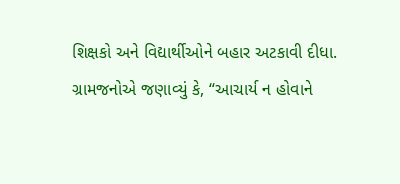શિક્ષકો અને વિદ્યાર્થીઓને બહાર અટકાવી દીધા.
ગ્રામજનોએ જણાવ્યું કે, “આચાર્ય ન હોવાને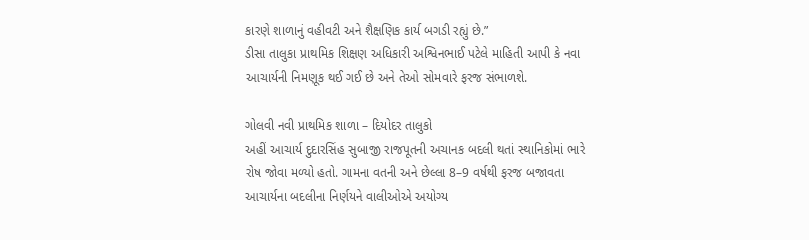કારણે શાળાનું વહીવટી અને શૈક્ષણિક કાર્ય બગડી રહ્યું છે.”
ડીસા તાલુકા પ્રાથમિક શિક્ષણ અધિકારી અશ્વિનભાઈ પટેલે માહિતી આપી કે નવા આચાર્યની નિમણૂક થઈ ગઈ છે અને તેઓ સોમવારે ફરજ સંભાળશે.

ગોલવી નવી પ્રાથમિક શાળા – દિયોદર તાલુકો
અહીં આચાર્ય દુદારસિંહ સુબાજી રાજપૂતની અચાનક બદલી થતાં સ્થાનિકોમાં ભારે રોષ જોવા મળ્યો હતો. ગામના વતની અને છેલ્લા 8–9 વર્ષથી ફરજ બજાવતા આચાર્યના બદલીના નિર્ણયને વાલીઓએ અયોગ્ય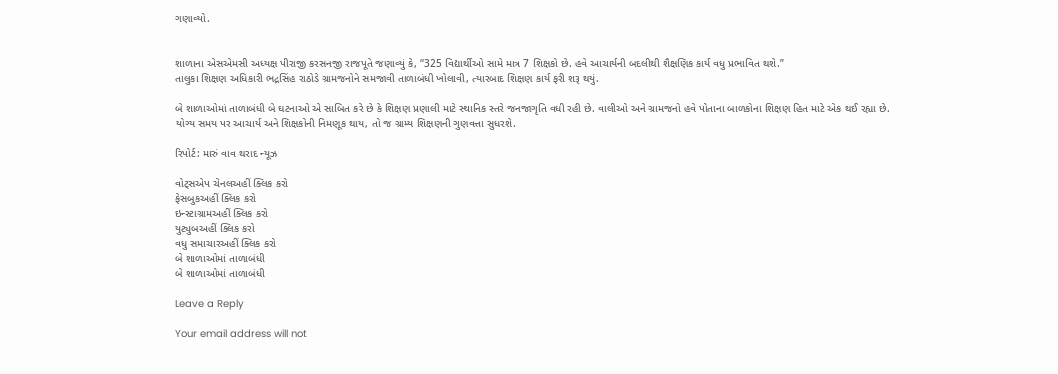ગણાવ્યો.


શાળાના એસએમસી અધ્યક્ષ પીરાજી કરસનજી રાજપૂતે જણાવ્યું કે, “325 વિદ્યાર્થીઓ સામે માત્ર 7 શિક્ષકો છે. હવે આચાર્યની બદલીથી શૈક્ષણિક કાર્ય વધુ પ્રભાવિત થશે.”
તાલુકા શિક્ષણ અધિકારી ભદ્રસિંહ રાઠોડે ગ્રામજનોને સમજાવી તાળાબંધી ખોલાવી, ત્યારબાદ શિક્ષણ કાર્ય ફરી શરૂ થયું.

બે શાળાઓમાં તાળાબંધી બે ઘટનાઓ એ સાબિત કરે છે કે શિક્ષણ પ્રણાલી માટે સ્થાનિક સ્તરે જનજાગૃતિ વધી રહી છે. વાલીઓ અને ગ્રામજનો હવે પોતાના બાળકોના શિક્ષણ હિત માટે એક થઈ રહ્યા છે.
યોગ્ય સમય પર આચાર્ય અને શિક્ષકોની નિમણૂક થાય, તો જ ગ્રામ્ય શિક્ષણની ગુણવત્તા સુધરશે.

રિપોર્ટ: મારું વાવ થરાદ ન્યૂઝ

વોટ્સએપ ચેનલઅહીં ક્લિક કરો
ફેસબુકઅહીં ક્લિક કરો
ઇન્સ્ટાગ્રામઅહીં ક્લિક કરો
યુટ્યુબઅહીં ક્લિક કરો
વધુ સમાચારઅહીં ક્લિક કરો
બે શાળાઓમાં તાળાબંધી
બે શાળાઓમાં તાળાબંધી

Leave a Reply

Your email address will not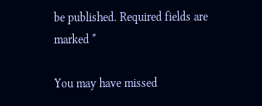be published. Required fields are marked *

You may have missed